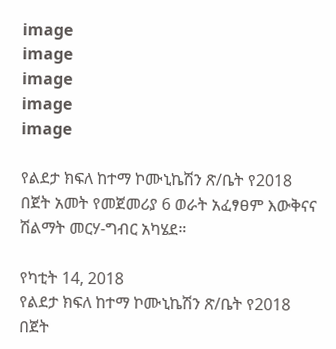image
image
image
image
image

የልደታ ክፍለ ከተማ ኮሙኒኬሽን ጽ/ቤት የ2018 በጀት አመት የመጀመሪያ 6 ወራት አፈፃፀም እውቅናና ሽልማት መርሃ-ግብር አካሄደ።

የካቲት 14, 2018
የልደታ ክፍለ ከተማ ኮሙኒኬሽን ጽ/ቤት የ2018 በጀት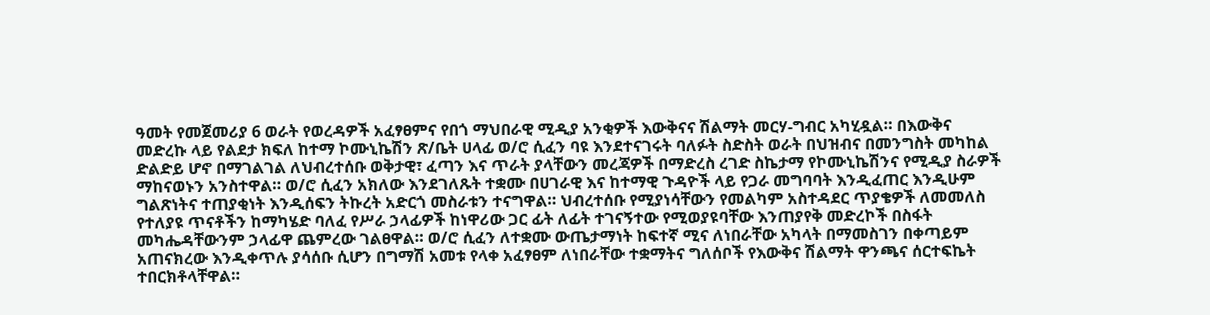ዓመት የመጀመሪያ 6 ወራት የወረዳዎች አፈፃፀምና የበጎ ማህበራዊ ሚዲያ አንቂዎች እውቅናና ሽልማት መርሃ-ግብር አካሂዷል። በእውቅና መድረኩ ላይ የልደታ ክፍለ ከተማ ኮሙኒኬሽን ጽ/ቤት ሀላፊ ወ/ሮ ሲፈን ባዩ እንደተናገሩት ባለፉት ስድስት ወራት በህዝብና በመንግስት መካከል ድልድይ ሆኖ በማገልገል ለህብረተሰቡ ወቅታዊ፣ ፈጣን እና ጥራት ያላቸውን መረጃዎች በማድረስ ረገድ ስኬታማ የኮሙኒኬሽንና የሚዲያ ስራዎች ማከናወኑን አንስተዋል። ወ/ሮ ሲፈን አክለው እንደገለጹት ተቋሙ በሀገራዊ እና ከተማዊ ጉዳዮች ላይ የጋራ መግባባት እንዲፈጠር እንዲሁም ግልጽነትና ተጠያቂነት እንዲሰፍን ትኩረት አድርጎ መስራቱን ተናግዋል። ህብረተሰቡ የሚያነሳቸውን የመልካም አስተዳደር ጥያቄዎች ለመመለስ የተለያዩ ጥናቶችን ከማካሄድ ባለፈ የሥራ ኃላፊዎች ከነዋሪው ጋር ፊት ለፊት ተገናኝተው የሚወያዩባቸው እንጠያየቅ መድረኮች በስፋት መካሔዳቸውንም ኃላፊዋ ጨምረው ገልፀዋል። ወ/ሮ ሲፈን ለተቋሙ ውጤታማነት ከፍተኛ ሚና ለነበራቸው አካላት በማመስገን በቀጣይም አጠናክረው እንዲቀጥሉ ያሳሰቡ ሲሆን በግማሽ አመቱ የላቀ አፈፃፀም ለነበራቸው ተቋማትና ግለሰቦች የእውቅና ሽልማት ዋንጫና ሰርተፍኬት ተበርክቶላቸዋል።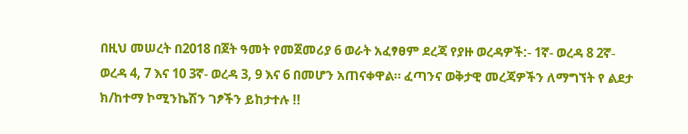በዚህ መሠረት በ2018 በጀት ዓመት የመጀመሪያ 6 ወራት አፈፃፀም ደረጃ የያዙ ወረዳዎች:- 1ኛ- ወረዳ 8 2ኛ- ወረዳ 4, 7 እና 10 3ኛ- ወረዳ 3, 9 እና 6 በመሆን አጠናቀዋል። ፈጣንና ወቅታዊ መረጃዎችን ለማግኘት የ ልደታ ክ/ከተማ ኮሚንኬሽን ገፆችን ይከታተሉ !!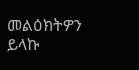መልዕክትዎን ይላኩ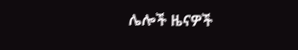ሌሎች ዜናዎች